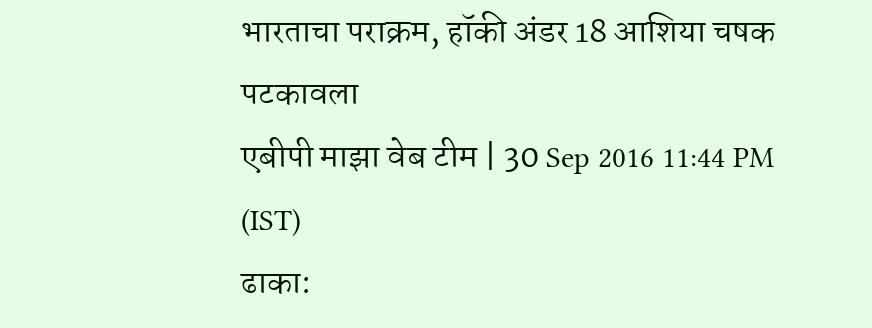भारताचा पराक्रम, हॉकी अंडर 18 आशिया चषक पटकावला
एबीपी माझा वेब टीम | 30 Sep 2016 11:44 PM (IST)
ढाका: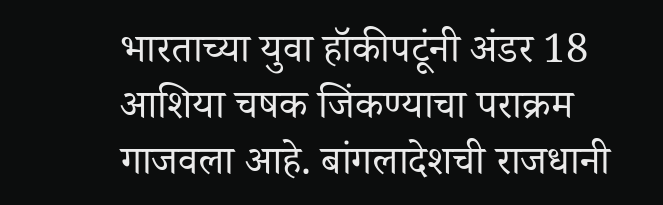भारताच्या युवा हॉकीपटूंनी अंडर 18 आशिया चषक जिंकण्याचा पराक्रम गाजवला आहे. बांगलादेशची राजधानी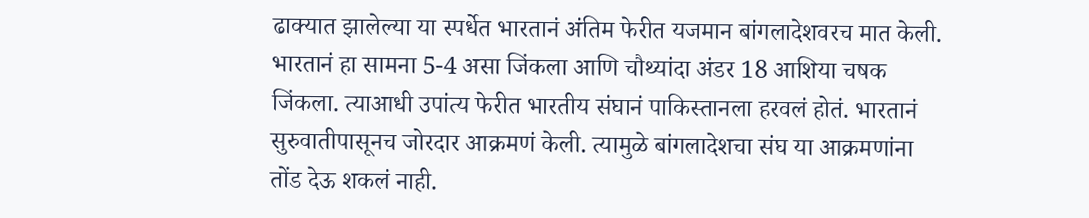ढाक्यात झालेल्या या स्पर्धेत भारतानं अंतिम फेरीत यजमान बांगलादेशवरच मात केली. भारतानं हा सामना 5-4 असा जिंकला आणि चौथ्यांदा अंडर 18 आशिया चषक जिंकला. त्याआधी उपांत्य फेरीत भारतीय संघानं पाकिस्तानला हरवलं होतं. भारतानं सुरुवातीपासूनच जोरदार आक्रमणं केली. त्यामुळे बांगलादेशचा संघ या आक्रमणांना तोंड देऊ शकलं नाही.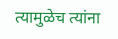त्यामुळेच त्यांना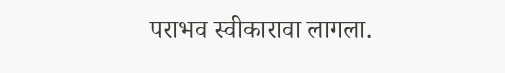पराभव स्वीकारावा लागला.